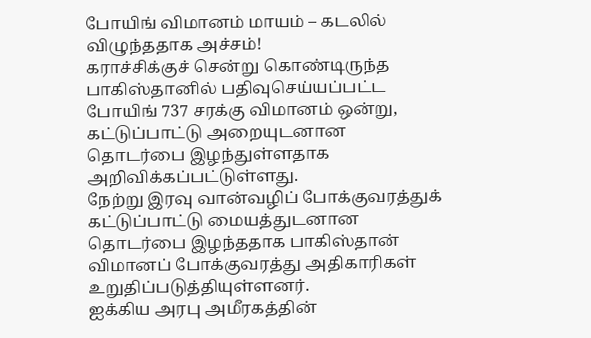போயிங் விமானம் மாயம் – கடலில் விழுந்ததாக அச்சம்!
கராச்சிக்குச் சென்று கொண்டிருந்த பாகிஸ்தானில் பதிவுசெய்யப்பட்ட போயிங் 737 சரக்கு விமானம் ஒன்று, கட்டுப்பாட்டு அறையுடனான தொடர்பை இழந்துள்ளதாக அறிவிக்கப்பட்டுள்ளது.
நேற்று இரவு வான்வழிப் போக்குவரத்துக் கட்டுப்பாட்டு மையத்துடனான தொடர்பை இழந்ததாக பாகிஸ்தான் விமானப் போக்குவரத்து அதிகாரிகள் உறுதிப்படுத்தியுள்ளனர்.
ஐக்கிய அரபு அமீரகத்தின்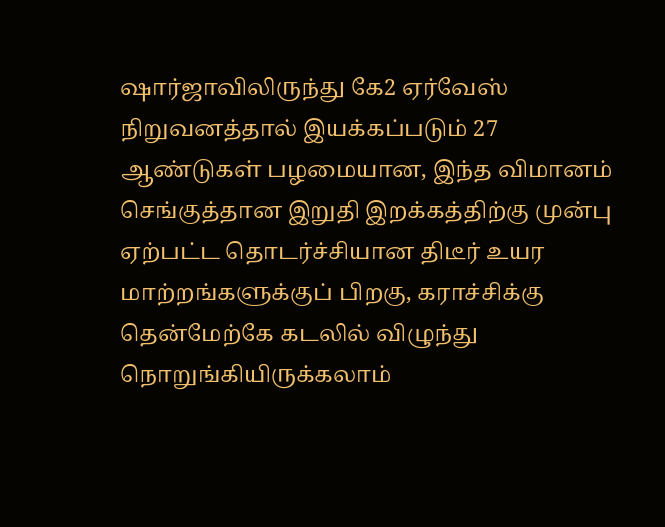ஷார்ஜாவிலிருந்து கே2 ஏர்வேஸ் நிறுவனத்தால் இயக்கப்படும் 27 ஆண்டுகள் பழமையான, இந்த விமானம் செங்குத்தான இறுதி இறக்கத்திற்கு முன்பு ஏற்பட்ட தொடர்ச்சியான திடீர் உயர மாற்றங்களுக்குப் பிறகு, கராச்சிக்கு தென்மேற்கே கடலில் விழுந்து நொறுங்கியிருக்கலாம்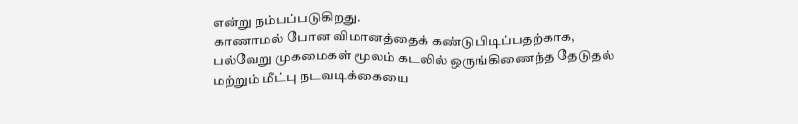என்று நம்பப்படுகிறது.
காணாமல் போன விமானத்தைக் கண்டுபிடிப்பதற்காக, பல்வேறு முகமைகள் மூலம் கடலில் ஒருங்கிணைந்த தேடுதல் மற்றும் மீட்பு நடவடிக்கையை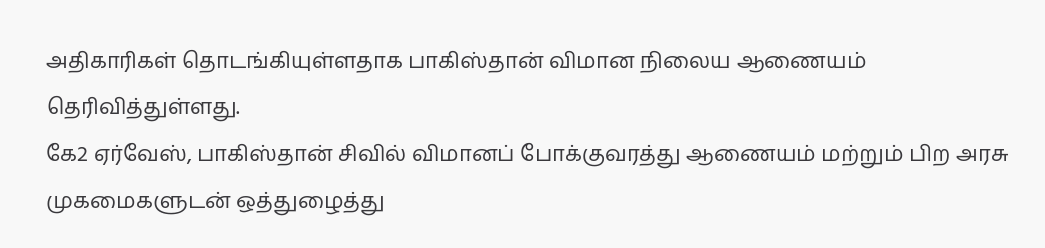அதிகாரிகள் தொடங்கியுள்ளதாக பாகிஸ்தான் விமான நிலைய ஆணையம் தெரிவித்துள்ளது.
கே2 ஏர்வேஸ், பாகிஸ்தான் சிவில் விமானப் போக்குவரத்து ஆணையம் மற்றும் பிற அரசு முகமைகளுடன் ஒத்துழைத்து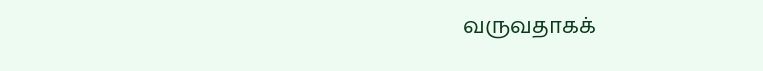வருவதாகக்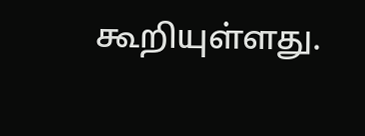கூறியுள்ளது.